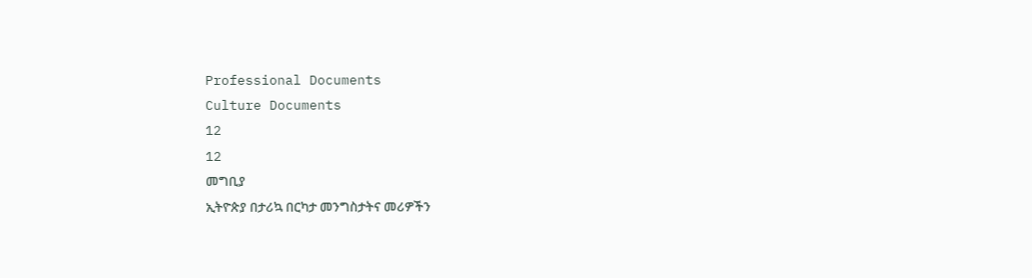Professional Documents
Culture Documents
12
12
መግቢያ
ኢትዮጵያ በታሪኳ በርካታ መንግስታትና መሪዎችን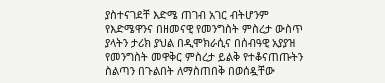ያስተናገደቸ እድሜ ጠገብ አገር ብትሆንም
የእድሜዋንና በዘመናዊ የመንግስት ምስረታ ውስጥ ያላትን ታሪክ ያህል በዲሞክራሲና በሰብዓዊ አያያዝ
የመንግስት መዋቅር ምስረታ ይልቅ የተቆናጠጡትን ስልጣን በጉልበት ለማስጠበቅ በወሰዷቸው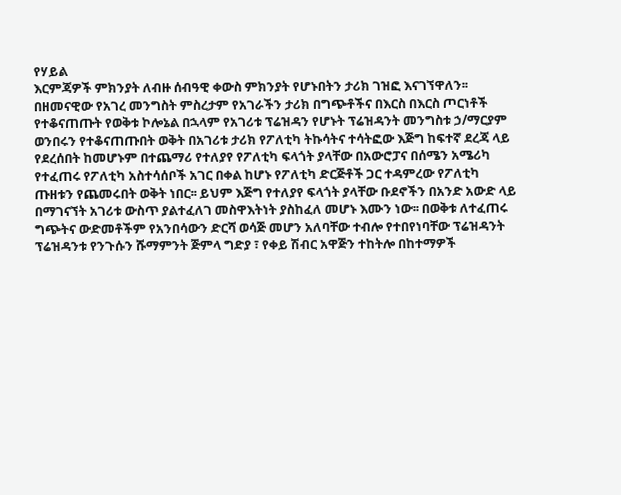የሃይል
እርምጃዎች ምክንያት ለብዙ ሰብዓዊ ቀውስ ምክንያት የሆኑበትን ታሪክ ገዝፎ እናገኘዋለን፡፡
በዘመናዊው የአገረ መንግስት ምስረታም የአገራችን ታሪክ በግጭቶችና በእርስ በእርስ ጦርነቶች
የተቆናጠጡት የወቅቱ ኮሎኔል በኋላም የአገሪቱ ፕሬዝዳን የሆኑት ፕሬዝዳንት መንግስቱ ኃ/ማርያም
ወንበሩን የተቆናጠጡበት ወቅት በአገሪቱ ታሪክ የፖለቲካ ትኩሳትና ተሳትፎው እጅግ ከፍተኛ ደረጃ ላይ
የደረሰበት ከመሆኑም በተጨማሪ የተለያየ የፖለቲካ ፍላጎት ያላቸው በአውሮፓና በሰሜን አሜሪካ
የተፈጠሩ የፖለቲካ አስተሳሰቦች አገር በቀል ከሆኑ የፖለቲካ ድርጅቶች ጋር ተዳምረው የፖለቲካ
ጡዘቱን የጨመሩበት ወቅት ነበር፡፡ ይህም እጅግ የተለያየ ፍላጎት ያላቸው ቡደኖችን በአንድ አውድ ላይ
በማገናኘት አገሪቱ ውስጥ ያልተፈለገ መስዋእትነት ያስከፈለ መሆኑ እሙን ነው፡፡ በወቅቱ ለተፈጠሩ
ግጭትና ውድመቶችም የአንበሳውን ድርሻ ወሳጅ መሆን አለባቸው ተብሎ የተበየነባቸው ፕሬዝዳንት
ፕሬዝዳንቱ የንጉሱን ሹማምንት ጅምላ ግድያ ፣ የቀይ ሽብር አዋጅን ተከትሎ በከተማዎች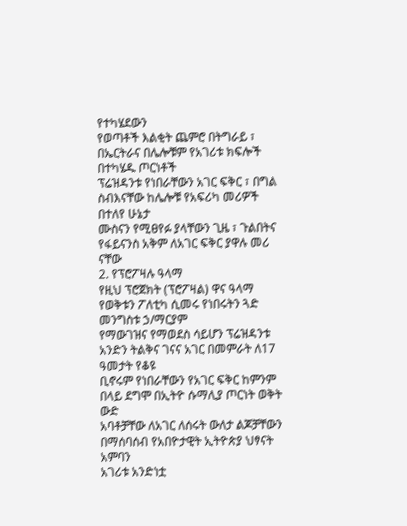የተካሄደውን
የወጣቶች እልቂት ጨምሮ በትግራይ ፣ በኤርትራና በሌሎቹም የአገሪቱ ክፍሎች በተካሄዱ ጦርነቶች
ፕሬዝዳንቱ የነበራቸውን አገር ፍቅር ፣ በግል ስብእናቸው ከሌሎቹ የአፍሪካ መሪዎች በተለየ ሁኔታ
ሙስናን የሚፀየፉ ያላቸውን ጊዜ ፣ ጉልበትና የፋይናንስ አቅም ለአገር ፍቅር ያዋሉ መሪ ናቸው
2. የፕሮፖዛሉ ዓላማ
የዚህ ፕሮጀክት (ፕሮፖዛል) ዋና ዓላማ የወቅቱን ፖለቲካ ሲመሩ የነበሩትን ጓድ መንግስቱ ኃ/ማርያም
የማውገዝና የማወደስ ሳይሆን ፕሬዝዳንቱ አንድን ትልቅና ገናና አገር በመምራት ለ17 ዓመታት የቆዩ
ቢኖሩም የነበራቸውን የአገር ፍቅር ከምንም በላይ ደግሞ በኢትዮ ሱማሊያ ጦርነት ወቅት ውድ
አባቶቻቸው ለአገር ለሰሩት ውለታ ልጆቻቸውን በማሰባሰብ የአበዮታዊት ኢትዮጵያ ህፃናት አምባን
አገሪቱ አንድነቷ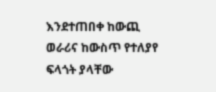እንደተጠበቀ ከውጪ ወራሪና ከውስጥ የተለያየ ፍላጎት ያላቸው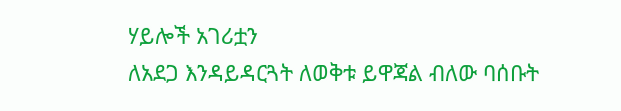ሃይሎች አገሪቷን
ለአደጋ እንዳይዳርጓት ለወቅቱ ይዋጃል ብለው ባሰቡት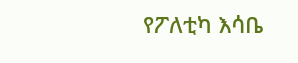የፖለቲካ እሳቤ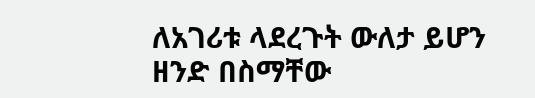ለአገሪቱ ላደረጉት ውለታ ይሆን
ዘንድ በስማቸው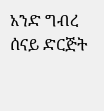አንድ ግብረ ሰናይ ድርጅት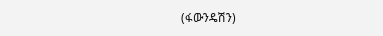(ፋውንዴሽን)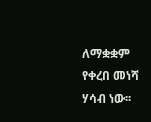ለማቋቋም የቀረበ መነሻ ሃሳብ ነው፡፡